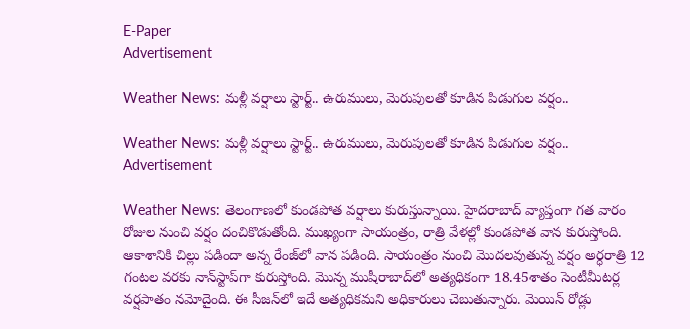E-Paper
Advertisement

Weather News: మళ్లీ వర్షాలు స్టార్ట్.. ఉరుములు, మెరుపులతో కూడిన పిడుగుల వర్షం..

Weather News: మళ్లీ వర్షాలు స్టార్ట్.. ఉరుములు, మెరుపులతో కూడిన పిడుగుల వర్షం..
Advertisement

Weather News: తెలంగాణలో కుండపోత వర్షాలు కురుస్తున్నాయి. హైదరాబాద్ వ్యాప్తంగా గత వారం రోజుల నుంచి వర్షం దంచికొడుతోంది. ముఖ్యంగా సాయంత్రం, రాత్రి వేళల్లో కుండపోత వాన కురుస్తోంది. ఆకాశానికి చిల్లు పడిందా అన్న రేంజ్‌లో వాన పడింది. సాయంత్రం నుంచి మొదలవుతున్న వర్షం అర్ధరాత్రి 12 గంటల వరకు నాన్‌స్టాప్‌గా కురుస్తోంది. మొన్న ముషీరాబాద్‌లో అత్యధికంగా 18.45శాతం సెంటీమీటర్ల వర్షపాతం నమోదైంది. ఈ సీజన్‌లో ఇదే అత్యధికమని అధికారులు చెబుతున్నారు. మెయిన్ రోడ్లు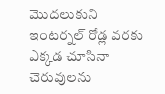మొదలుకుని ఇంటర్నల్ రోడ్ల వరకు ఎక్కడ చూసినా చెరువులను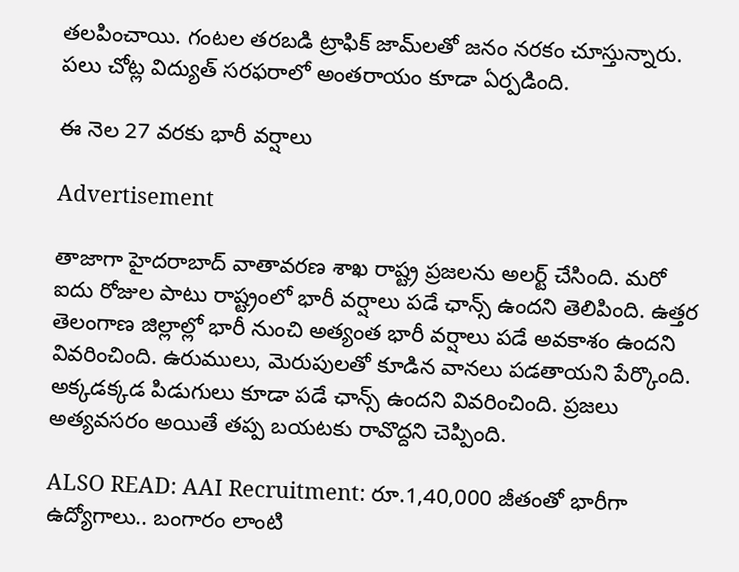తలపించాయి. గంటల తరబడి ట్రాఫిక్ జామ్‌లతో జనం నరకం చూస్తున్నారు. పలు చోట్ల విద్యుత్ సరఫరాలో అంతరాయం కూడా ఏర్పడింది.

ఈ నెల 27 వరకు భారీ వర్షాలు

Advertisement

తాజాగా హైదరాబాద్ వాతావరణ శాఖ రాష్ట్ర ప్రజలను అలర్ట్ చేసింది. మరో ఐదు రోజుల పాటు రాష్ట్రంలో భారీ వర్షాలు పడే ఛాన్స్ ఉందని తెలిపింది. ఉత్తర తెలంగాణ జిల్లాల్లో భారీ నుంచి అత్యంత భారీ వర్షాలు పడే అవకాశం ఉందని వివరించింది. ఉరుములు, మెరుపులతో కూడిన వానలు పడతాయని పేర్కొంది. అక్కడక్కడ పిడుగులు కూడా పడే ఛాన్స్ ఉందని వివరించింది. ప్రజలు అత్యవసరం అయితే తప్ప బయటకు రావొద్దని చెప్పింది.

ALSO READ: AAI Recruitment: రూ.1,40,000 జీతంతో భారీగా ఉద్యోగాలు.. బంగారం లాంటి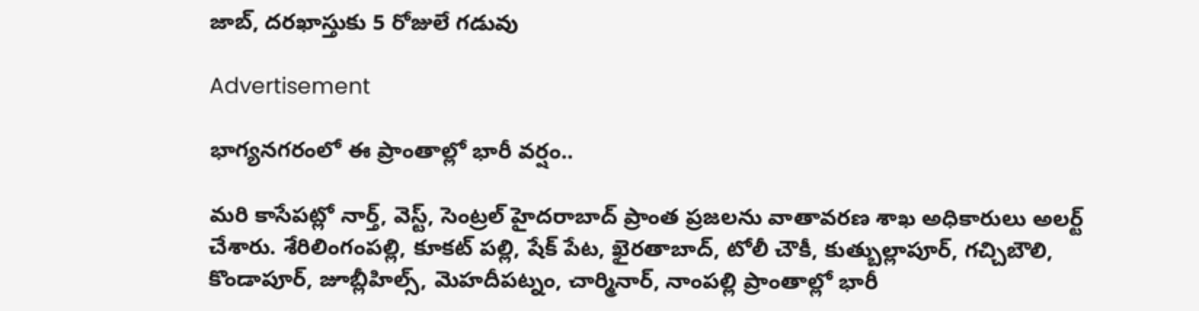జాబ్, దరఖాస్తుకు 5 రోజులే గడువు

Advertisement

భాగ్యనగరంలో ఈ ప్రాంతాల్లో భారీ వర్షం..

మరి కాసేపట్లో నార్త్, వెస్ట్, సెంట్రల్ హైదరాబాద్ ప్రాంత ప్రజలను వాతావరణ శాఖ అధికారులు అలర్ట్ చేశారు. శేరిలింగంపల్లి, కూకట్ పల్లి, షేక్ పేట, ఖైరతాబాద్, టోలీ చౌకీ, కుత్బుల్లాపూర్, గచ్చిబౌలి, కొండాపూర్, జూబ్లీహిల్స్, మెహదీపట్నం, చార్మినార్, నాంపల్లి ప్రాంతాల్లో భారీ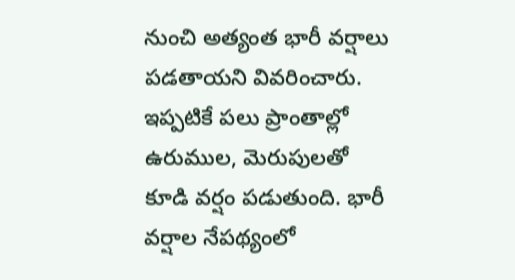నుంచి అత్యంత భారీ వర్షాలు పడతాయని వివరించారు. ఇప్పటికే పలు ప్రాంతాల్లో ఉరుముల, మెరుపులతో కూడి వర్షం పడుతుంది. భారీ వర్షాల నేపథ్యంలో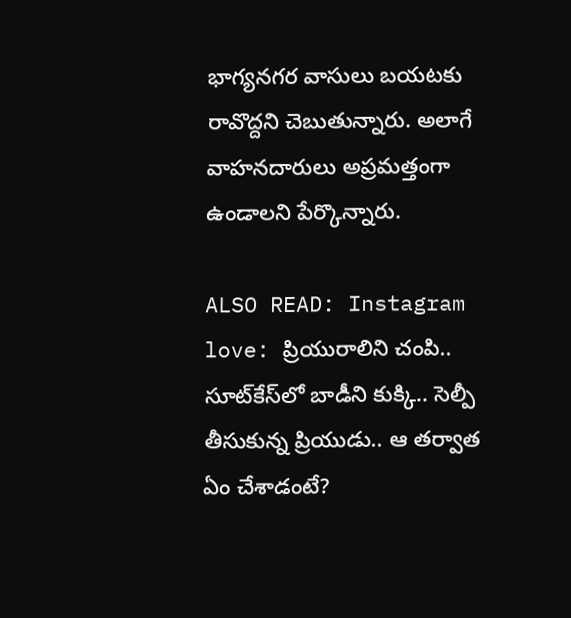భాగ్యనగర వాసులు బయటకు రావొద్దని చెబుతున్నారు. అలాగే వాహనదారులు అప్రమత్తంగా ఉండాలని పేర్కొన్నారు.

ALSO READ: Instagram love: ప్రియురాలిని చంపి.. సూట్‌కేస్‌లో బాడీని కుక్కి.. సెల్పీ తీసుకున్న ప్రియుడు.. ఆ తర్వాత ఏం చేశాడంటే?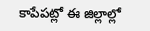కాపేపట్లో ఈ జిల్లాల్లో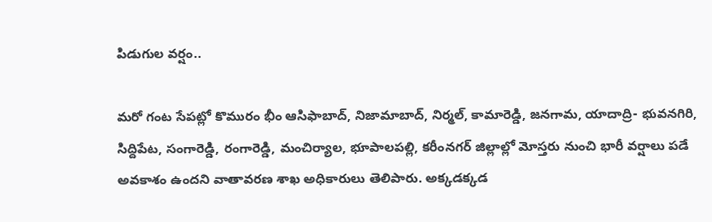పిడుగుల వర్షం..

మరో గంట సేపట్లో కొమురం భీం ఆసిఫాబాద్, నిజామాబాద్, నిర్మల్, కామారెడ్డి, జనగామ, యాదాద్రి- భువనగిరి, సిద్దిపేట, సంగారెడ్డి, రంగారెడ్డి, మంచిర్యాల, భూపాలపల్లి, కరీంనగర్ జిల్లాల్లో మోస్తరు నుంచి భారీ వర్షాలు పడే అవకాశం ఉందని వాతావరణ శాఖ అధికారులు తెలిపారు. అక్కడక్కడ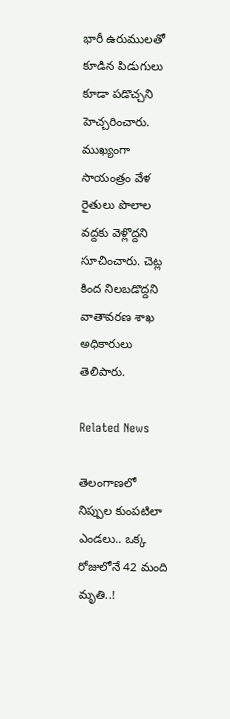భారీ ఉరుములతో కూడిన పిడుగులు కూడా పడొచ్చని హెచ్చరించారు. ముఖ్యంగా సాయంత్రం వేళ రైతులు పొలాల వద్దకు వెళ్లొద్దని సూచించారు. చెట్ల కింద నిలబడొద్దని వాతావరణ శాఖ అధికారులు తెలిపారు.

Related News

తెలంగాణలో నిప్పుల కుంపటిలా ఎండలు.. ఒక్క రోజులోనే 42 మంది మృతి..!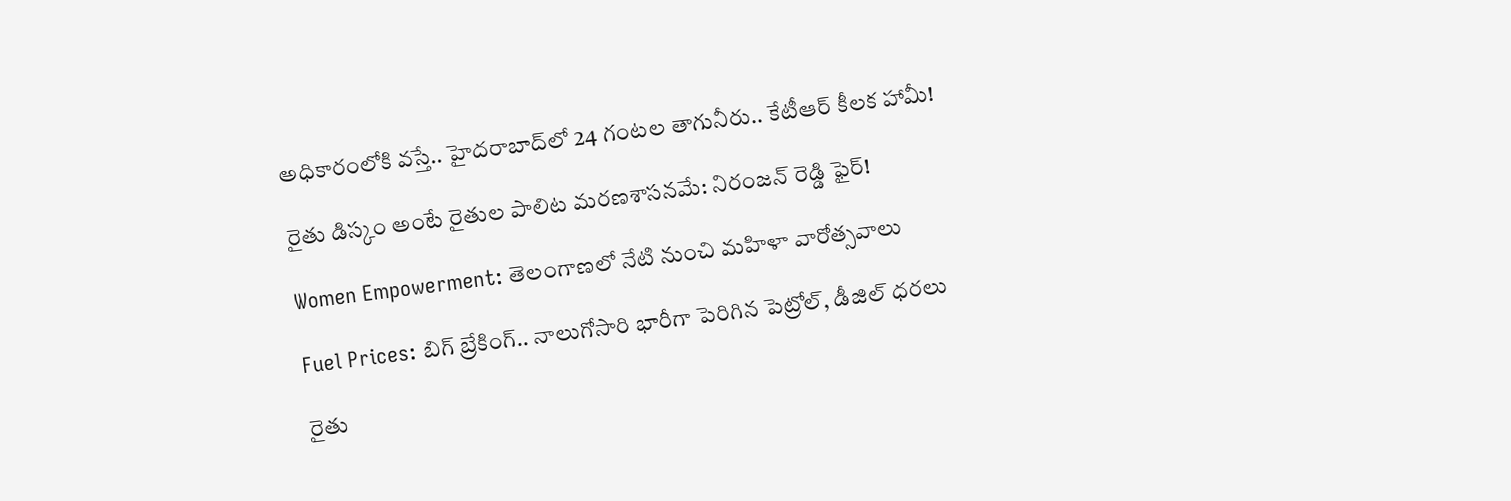అధికారంలోకి వస్తే.. హైదరాబాద్‌లో 24 గంటల తాగునీరు.. కేటీఆర్ కీలక హామీ!

రైతు డిస్కం అంటే రైతుల పాలిట మరణశాసనమే: నిరంజన్ రెడ్డి ఫైర్!

Women Empowerment: తెలంగాణలో నేటి నుంచి మహిళా వారోత్సవాలు

Fuel Prices: బిగ్ బ్రేకింగ్.. నాలుగోసారి భారీగా పెరిగిన పెట్రోల్, డీజిల్ ధరలు

రైతు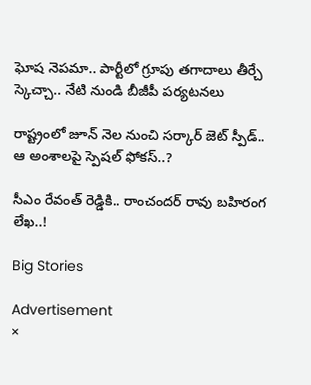ఘోష నెపమా.. పార్టీలో గ్రూపు తగాదాలు తీర్చే స్కెచ్చా.. నేటి నుండి బీజీపీ పర్యటనలు

రాష్ట్రంలో జూన్ నెల నుంచి సర్కార్ జెట్ స్పీడ్.. ఆ అంశాలపై స్పెషల్ ఫోకస్..?

సీఎం రేవంత్ రెడ్డికి.. రాంచందర్ రావు బహిరంగ లేఖ..!

Big Stories

Advertisement
×